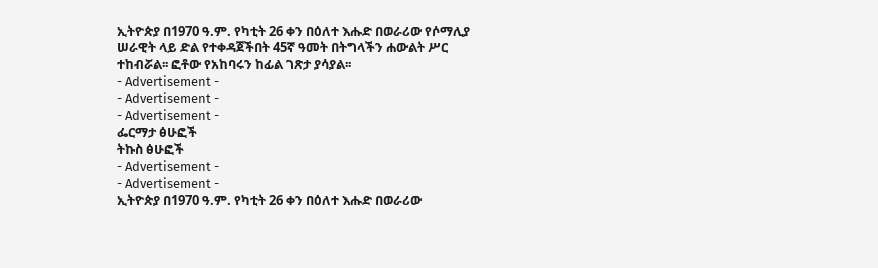ኢትዮጵያ በ1970 ዓ.ም. የካቲት 26 ቀን በዕለተ እሑድ በወራሪው የሶማሊያ ሠራዊት ላይ ድል የተቀዳጀችበት 45ኛ ዓመት በትግላችን ሐውልት ሥር ተከብሯል፡፡ ፎቶው የአከባሩን ከፊል ገጽታ ያሳያል፡፡
- Advertisement -
- Advertisement -
- Advertisement -
ፌርማታ ፅሁፎች
ትኩስ ፅሁፎች
- Advertisement -
- Advertisement -
ኢትዮጵያ በ1970 ዓ.ም. የካቲት 26 ቀን በዕለተ እሑድ በወራሪው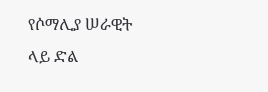የሶማሊያ ሠራዊት ላይ ድል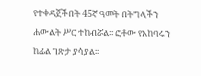የተቀዳጀችበት 45ኛ ዓመት በትግላችን ሐውልት ሥር ተከብሯል፡፡ ፎቶው የአከባሩን ከፊል ገጽታ ያሳያል፡፡